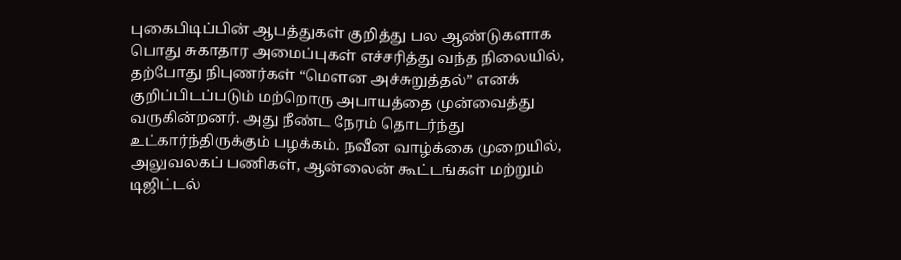புகைபிடிப்பின் ஆபத்துகள் குறித்து பல ஆண்டுகளாக பொது சுகாதார அமைப்புகள் எச்சரித்து வந்த நிலையில், தற்போது நிபுணர்கள் “மௌன அச்சுறுத்தல்” எனக் குறிப்பிடப்படும் மற்றொரு அபாயத்தை முன்வைத்து வருகின்றனர். அது நீண்ட நேரம் தொடர்ந்து உட்கார்ந்திருக்கும் பழக்கம். நவீன வாழ்க்கை முறையில், அலுவலகப் பணிகள், ஆன்லைன் கூட்டங்கள் மற்றும் டிஜிட்டல்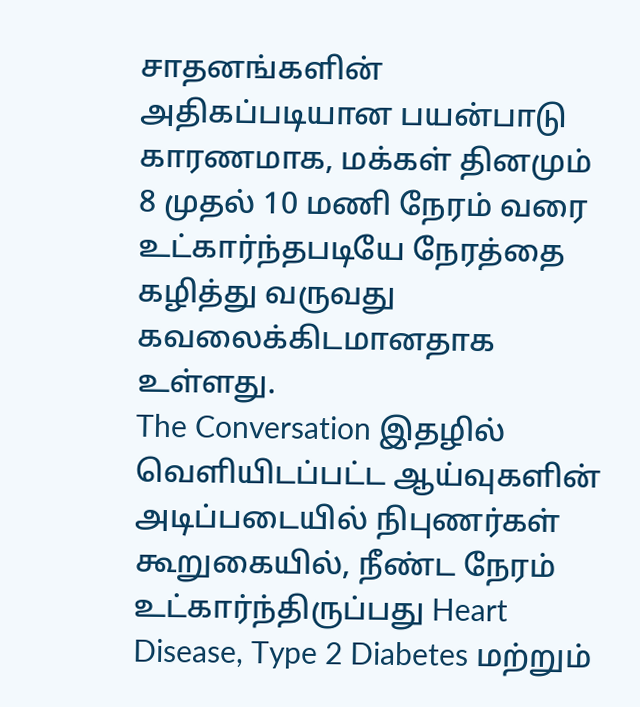சாதனங்களின் அதிகப்படியான பயன்பாடு காரணமாக, மக்கள் தினமும் 8 முதல் 10 மணி நேரம் வரை உட்கார்ந்தபடியே நேரத்தை கழித்து வருவது கவலைக்கிடமானதாக உள்ளது.
The Conversation இதழில் வெளியிடப்பட்ட ஆய்வுகளின் அடிப்படையில் நிபுணர்கள் கூறுகையில், நீண்ட நேரம் உட்கார்ந்திருப்பது Heart Disease, Type 2 Diabetes மற்றும்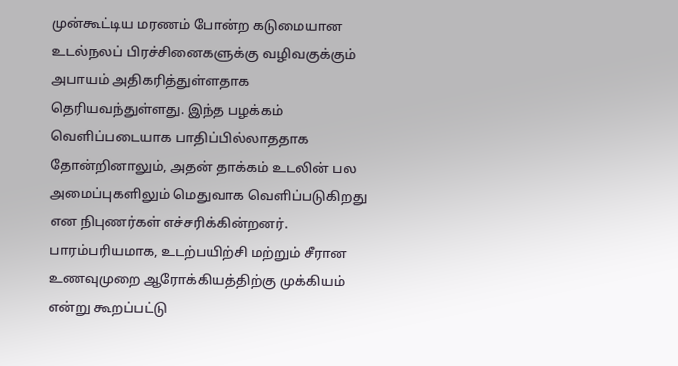முன்கூட்டிய மரணம் போன்ற கடுமையான உடல்நலப் பிரச்சினைகளுக்கு வழிவகுக்கும் அபாயம் அதிகரித்துள்ளதாக தெரியவந்துள்ளது. இந்த பழக்கம் வெளிப்படையாக பாதிப்பில்லாததாக தோன்றினாலும், அதன் தாக்கம் உடலின் பல அமைப்புகளிலும் மெதுவாக வெளிப்படுகிறது என நிபுணர்கள் எச்சரிக்கின்றனர்.
பாரம்பரியமாக, உடற்பயிற்சி மற்றும் சீரான உணவுமுறை ஆரோக்கியத்திற்கு முக்கியம் என்று கூறப்பட்டு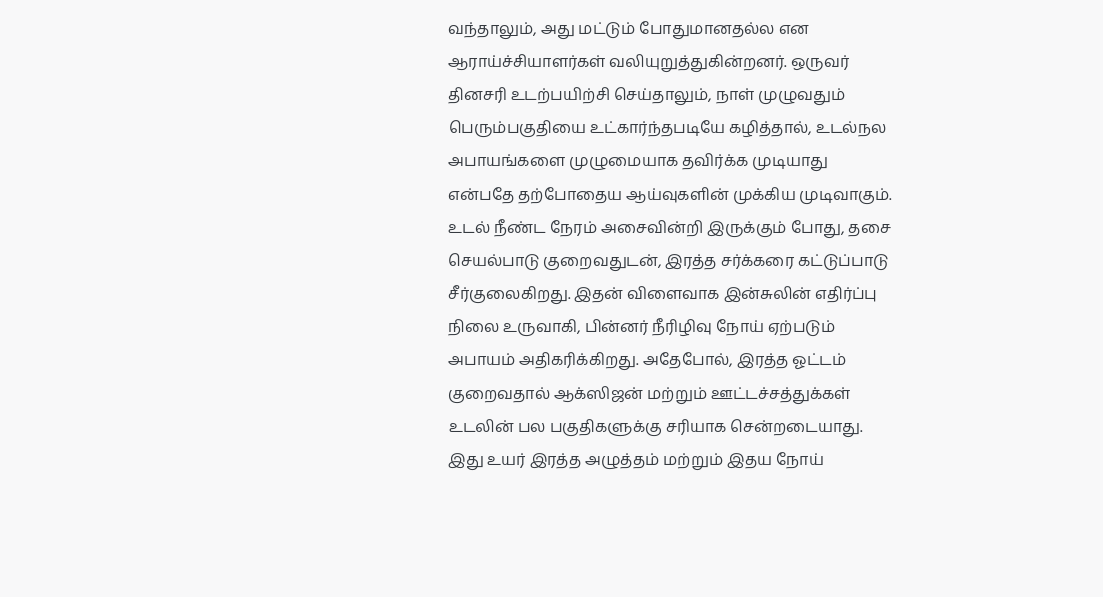வந்தாலும், அது மட்டும் போதுமானதல்ல என ஆராய்ச்சியாளர்கள் வலியுறுத்துகின்றனர். ஒருவர் தினசரி உடற்பயிற்சி செய்தாலும், நாள் முழுவதும் பெரும்பகுதியை உட்கார்ந்தபடியே கழித்தால், உடல்நல அபாயங்களை முழுமையாக தவிர்க்க முடியாது என்பதே தற்போதைய ஆய்வுகளின் முக்கிய முடிவாகும்.
உடல் நீண்ட நேரம் அசைவின்றி இருக்கும் போது, தசை செயல்பாடு குறைவதுடன், இரத்த சர்க்கரை கட்டுப்பாடு சீர்குலைகிறது. இதன் விளைவாக இன்சுலின் எதிர்ப்பு நிலை உருவாகி, பின்னர் நீரிழிவு நோய் ஏற்படும் அபாயம் அதிகரிக்கிறது. அதேபோல், இரத்த ஓட்டம் குறைவதால் ஆக்ஸிஜன் மற்றும் ஊட்டச்சத்துக்கள் உடலின் பல பகுதிகளுக்கு சரியாக சென்றடையாது. இது உயர் இரத்த அழுத்தம் மற்றும் இதய நோய்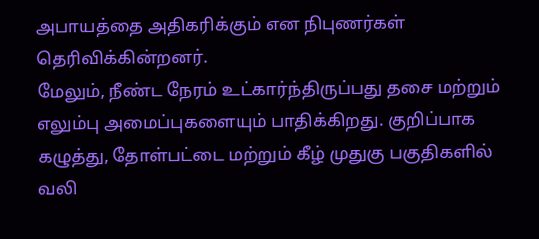அபாயத்தை அதிகரிக்கும் என நிபுணர்கள் தெரிவிக்கின்றனர்.
மேலும், நீண்ட நேரம் உட்கார்ந்திருப்பது தசை மற்றும் எலும்பு அமைப்புகளையும் பாதிக்கிறது. குறிப்பாக கழுத்து, தோள்பட்டை மற்றும் கீழ் முதுகு பகுதிகளில் வலி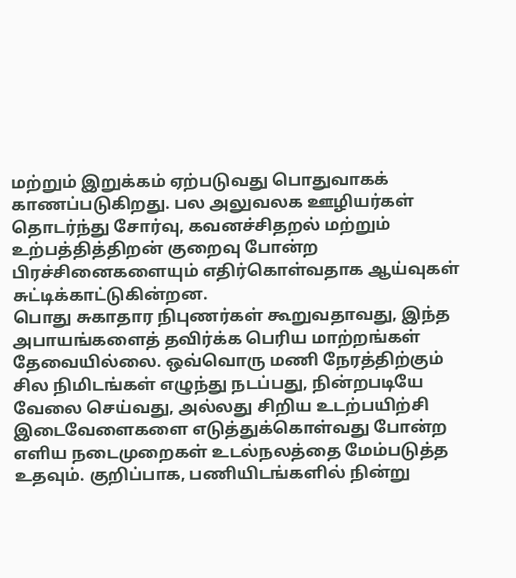மற்றும் இறுக்கம் ஏற்படுவது பொதுவாகக் காணப்படுகிறது. பல அலுவலக ஊழியர்கள் தொடர்ந்து சோர்வு, கவனச்சிதறல் மற்றும் உற்பத்தித்திறன் குறைவு போன்ற பிரச்சினைகளையும் எதிர்கொள்வதாக ஆய்வுகள் சுட்டிக்காட்டுகின்றன.
பொது சுகாதார நிபுணர்கள் கூறுவதாவது, இந்த அபாயங்களைத் தவிர்க்க பெரிய மாற்றங்கள் தேவையில்லை. ஒவ்வொரு மணி நேரத்திற்கும் சில நிமிடங்கள் எழுந்து நடப்பது, நின்றபடியே வேலை செய்வது, அல்லது சிறிய உடற்பயிற்சி இடைவேளைகளை எடுத்துக்கொள்வது போன்ற எளிய நடைமுறைகள் உடல்நலத்தை மேம்படுத்த உதவும். குறிப்பாக, பணியிடங்களில் நின்று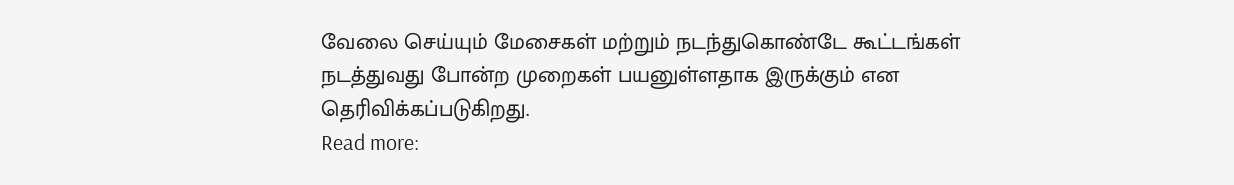வேலை செய்யும் மேசைகள் மற்றும் நடந்துகொண்டே கூட்டங்கள் நடத்துவது போன்ற முறைகள் பயனுள்ளதாக இருக்கும் என தெரிவிக்கப்படுகிறது.
Read more: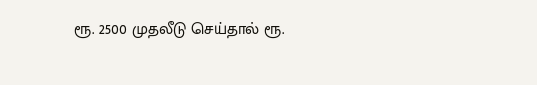ரூ. 2500 முதலீடு செய்தால் ரூ.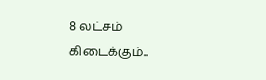8 லட்சம் கிடைக்கும்..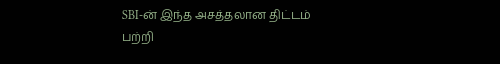SBI-ன் இந்த அசத்தலான திட்டம் பற்றி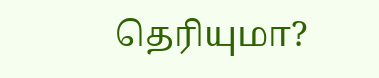தெரியுமா?